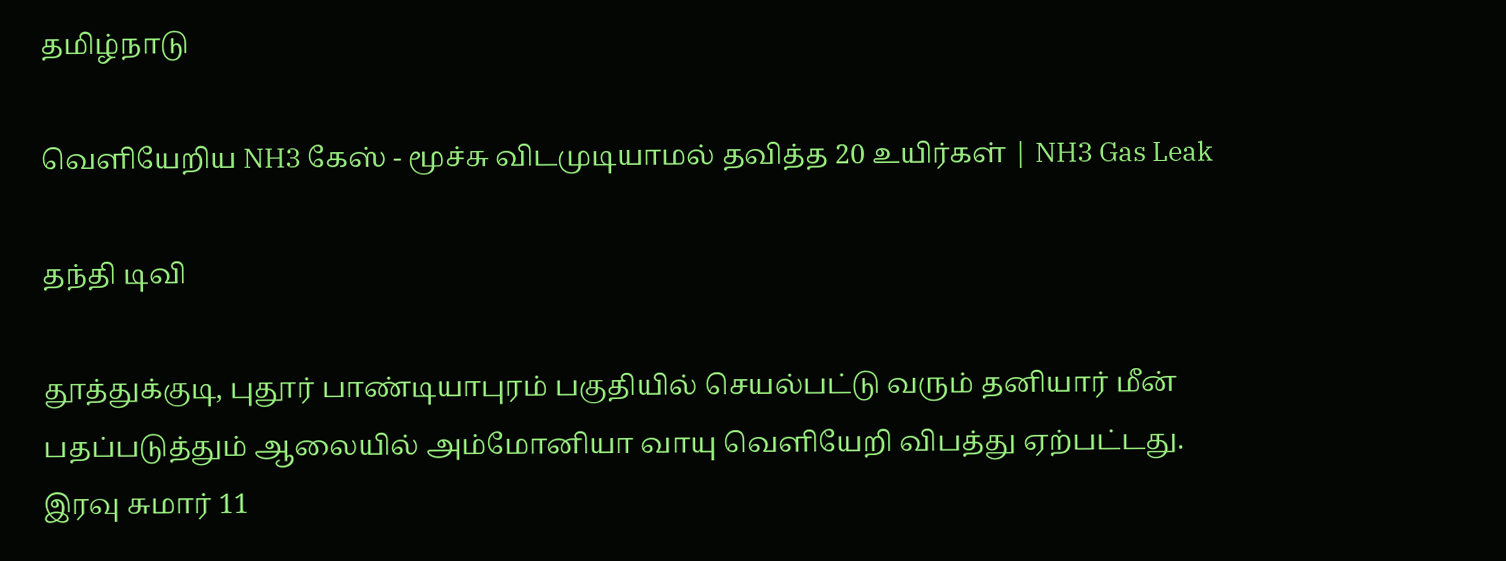தமிழ்நாடு

வெளியேறிய NH3 கேஸ் - மூச்சு விடமுடியாமல் தவித்த 20 உயிர்கள் | NH3 Gas Leak

தந்தி டிவி

தூத்துக்குடி, புதூர் பாண்டியாபுரம் பகுதியில் செயல்பட்டு வரும் தனியார் மீன் பதப்படுத்தும் ஆலையில் அம்மோனியா வாயு வெளியேறி விபத்து ஏற்பட்டது. இரவு சுமார் 11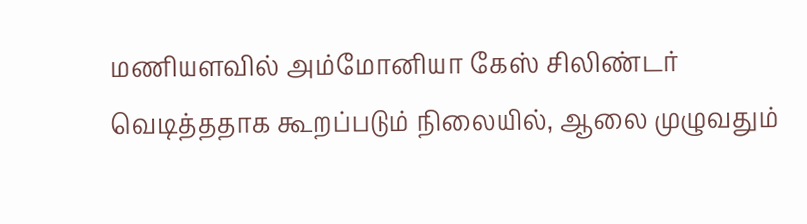மணியளவில் அம்மோனியா கேஸ் சிலிண்டர் வெடித்ததாக கூறப்படும் நிலையில், ஆலை முழுவதும்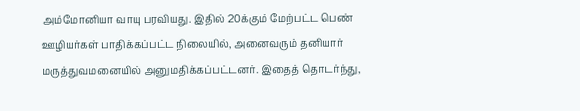அம்மோனியா வாயு பரவியது. இதில் 20க்கும் மேற்பட்ட பெண் ஊழியர்கள் பாதிக்கப்பட்ட நிலையில், அனைவரும் தனியார் மருத்துவமனையில் அனுமதிக்கப்பட்டனர். இதைத் தொடர்ந்து,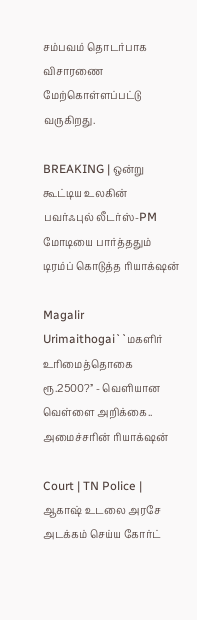சம்பவம் தொடர்பாக விசாரணை மேற்கொள்ளப்பட்டு வருகிறது.

BREAKING | ஒன்று கூட்டிய உலகின் பவர்ஃபுல் லீடர்ஸ்-PM மோடியை பார்த்ததும் டிரம்ப் கொடுத்த ரியாக்‌ஷன்

Magalir Urimaithogai``மகளிர் உரிமைத்தொகை ரூ.2500?’’ - வெளியான வெள்ளை அறிக்கை.. அமைச்சரின் ரியாக்‌ஷன்

Court | TN Police | ஆகாஷ் உடலை அரசே அடக்கம் செய்ய கோர்ட்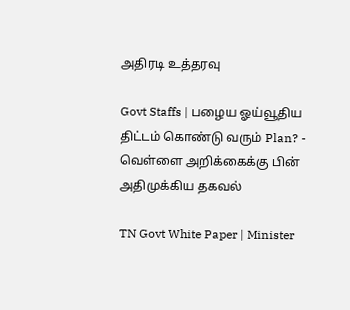அதிரடி உத்தரவு

Govt Staffs | பழைய ஓய்வூதிய திட்டம் கொண்டு வரும் Plan? - வெள்ளை அறிக்கைக்கு பின் அதிமுக்கிய தகவல்

TN Govt White Paper | Minister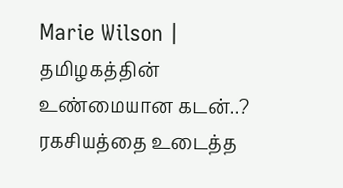Marie Wilson | தமிழகத்தின் உண்மையான கடன்..? ரகசியத்தை உடைத்த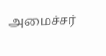அமைச்சர்